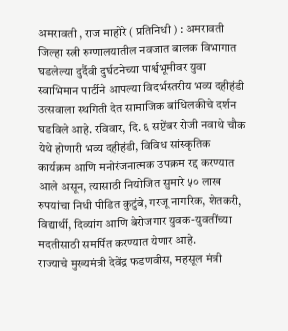अमरावती , राज माहोरे ( प्रतिनिधी ) : अमरावती जिल्हा स्त्री रुग्णालयातील नवजात बालक विभागात घडलेल्या दुर्दैवी दुर्घटनेच्या पार्श्वभूमीवर युवा स्वाभिमान पार्टीने आपल्या विदर्भस्तरीय भव्य दहीहंडी उत्सवाला स्थगिती देत सामाजिक बांधिलकीचे दर्शन घडविले आहे. रविवार, दि. ६ सप्टेंबर रोजी नवाथे चौक येथे होणारी भव्य दहीहंडी, विविध सांस्कृतिक कार्यक्रम आणि मनोरंजनात्मक उपक्रम रद्द करण्यात आले असून, त्यासाठी नियोजित सुमारे ५० लाख रुपयांचा निधी पीडित कुटुंबे, गरजू नागरिक, शेतकरी, विद्यार्थी, दिव्यांग आणि बेरोजगार युवक-युवतींच्या मदतीसाठी समर्पित करण्यात येणार आहे.
राज्याचे मुख्यमंत्री देवेंद्र फडणवीस, महसूल मंत्री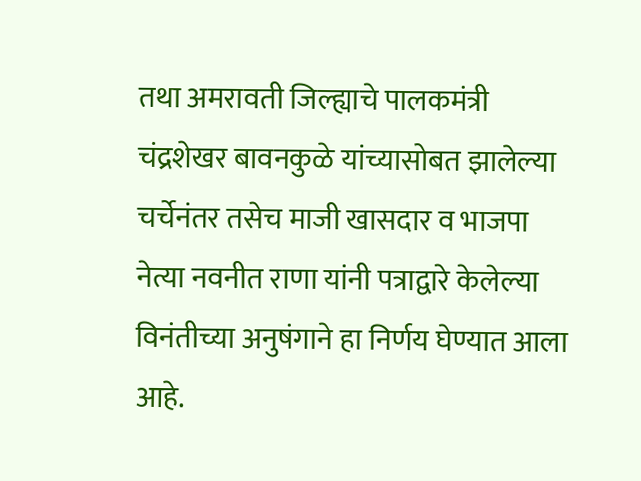तथा अमरावती जिल्ह्याचे पालकमंत्री चंद्रशेखर बावनकुळे यांच्यासोबत झालेल्या चर्चेनंतर तसेच माजी खासदार व भाजपा नेत्या नवनीत राणा यांनी पत्राद्वारे केलेल्या विनंतीच्या अनुषंगाने हा निर्णय घेण्यात आला आहे.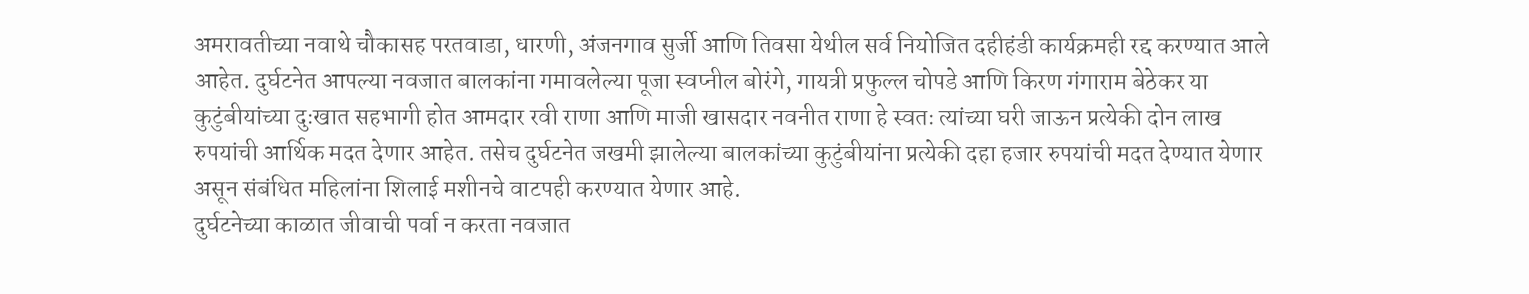अमरावतीच्या नवाथे चौकासह परतवाडा, धारणी, अंजनगाव सुर्जी आणि तिवसा येथील सर्व नियोजित दहीहंडी कार्यक्रमही रद्द करण्यात आले आहेत. दुर्घटनेत आपल्या नवजात बालकांना गमावलेल्या पूजा स्वप्नील बोरंगे, गायत्री प्रफुल्ल चोपडे आणि किरण गंगाराम बेठेकर या कुटुंबीयांच्या दुःखात सहभागी होत आमदार रवी राणा आणि माजी खासदार नवनीत राणा हे स्वतः त्यांच्या घरी जाऊन प्रत्येकी दोन लाख रुपयांची आर्थिक मदत देणार आहेत. तसेच दुर्घटनेत जखमी झालेल्या बालकांच्या कुटुंबीयांना प्रत्येकी दहा हजार रुपयांची मदत देण्यात येणार असून संबंधित महिलांना शिलाई मशीनचे वाटपही करण्यात येणार आहे.
दुर्घटनेच्या काळात जीवाची पर्वा न करता नवजात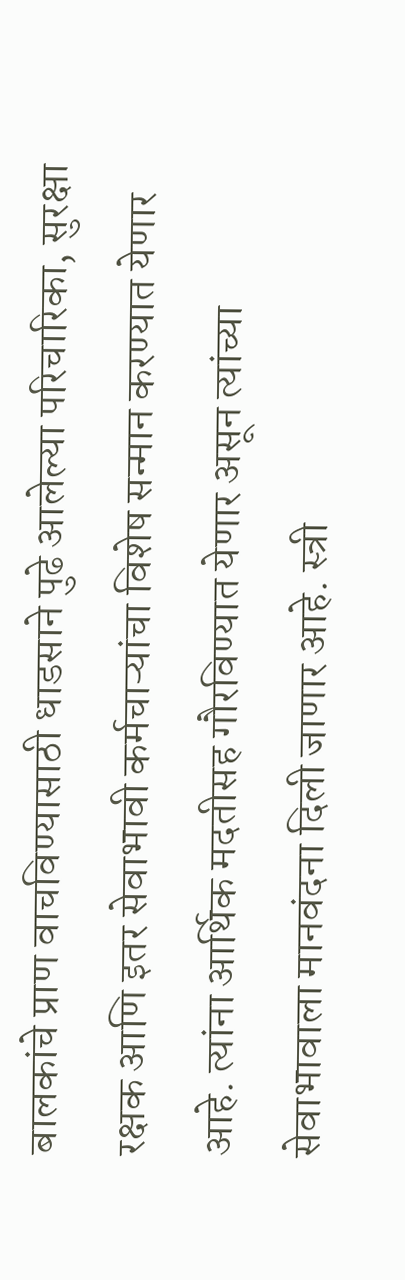बालकांचे प्राण वाचविण्यासाठी धाडसाने पुढे आलेल्या परिचारिका, सुरक्षा रक्षक आणि इतर सेवाभावी कर्मचाऱ्यांचा विशेष सन्मान करण्यात येणार आहे. त्यांना आर्थिक मदतीसह गौरविण्यात येणार असून त्यांच्या सेवाभावाला मानवंदना दिली जाणार आहे. स्त्री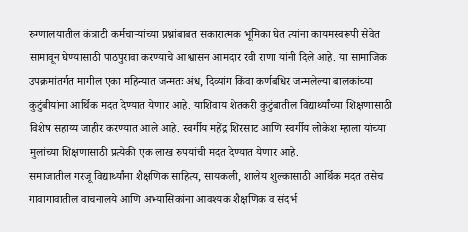रुग्णालयातील कंत्राटी कर्मचाऱ्यांच्या प्रश्नांबाबत सकारात्मक भूमिका घेत त्यांना कायमस्वरूपी सेवेत सामावून घेण्यासाठी पाठपुरावा करण्याचे आश्वासन आमदार रवी राणा यांनी दिले आहे. या सामाजिक उपक्रमांतर्गत मागील एका महिन्यात जन्मतः अंध, दिव्यांग किंवा कर्णबधिर जन्मलेल्या बालकांच्या कुटुंबीयांना आर्थिक मदत देण्यात येणार आहे. याशिवाय शेतकरी कुटुंबातील विद्यार्थ्यांच्या शिक्षणासाठी विशेष सहाय्य जाहीर करण्यात आले आहे. स्वर्गीय महेंद्र शिरसाट आणि स्वर्गीय लोकेश म्हाला यांच्या मुलांच्या शिक्षणासाठी प्रत्येकी एक लाख रुपयांची मदत देण्यात येणार आहे.
समाजातील गरजू विद्यार्थ्यांना शैक्षणिक साहित्य, सायकली, शालेय शुल्कासाठी आर्थिक मदत तसेच गावागावातील वाचनालये आणि अभ्यासिकांना आवश्यक शैक्षणिक व संदर्भ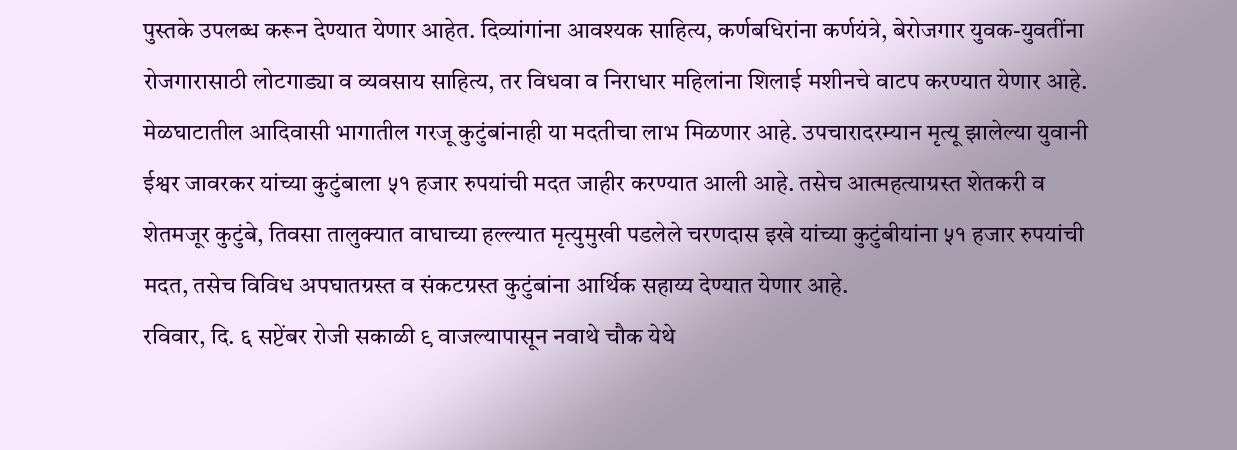पुस्तके उपलब्ध करून देण्यात येणार आहेत. दिव्यांगांना आवश्यक साहित्य, कर्णबधिरांना कर्णयंत्रे, बेरोजगार युवक-युवतींना रोजगारासाठी लोटगाड्या व व्यवसाय साहित्य, तर विधवा व निराधार महिलांना शिलाई मशीनचे वाटप करण्यात येणार आहे. मेळघाटातील आदिवासी भागातील गरजू कुटुंबांनाही या मदतीचा लाभ मिळणार आहे. उपचारादरम्यान मृत्यू झालेल्या युवानी ईश्वर जावरकर यांच्या कुटुंबाला ५१ हजार रुपयांची मदत जाहीर करण्यात आली आहे. तसेच आत्महत्याग्रस्त शेतकरी व शेतमजूर कुटुंबे, तिवसा तालुक्यात वाघाच्या हल्ल्यात मृत्युमुखी पडलेले चरणदास इखे यांच्या कुटुंबीयांना ५१ हजार रुपयांची मदत, तसेच विविध अपघातग्रस्त व संकटग्रस्त कुटुंबांना आर्थिक सहाय्य देण्यात येणार आहे.
रविवार, दि. ६ सप्टेंबर रोजी सकाळी ९ वाजल्यापासून नवाथे चौक येथे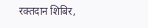रक्तदान शिबिर,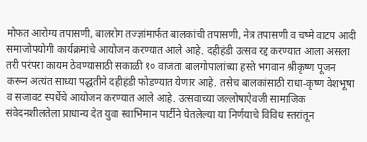मोफत आरोग्य तपासणी, बालरोग तज्ज्ञांमार्फत बालकांची तपासणी, नेत्र तपासणी व चष्मे वाटप आदी समाजोपयोगी कार्यक्रमांचे आयोजन करण्यात आले आहे. दहीहंडी उत्सव रद्द करण्यात आला असला तरी परंपरा कायम ठेवण्यासाठी सकाळी १० वाजता बालगोपालांच्या हस्ते भगवान श्रीकृष्ण पूजन करून अत्यंत साध्या पद्धतीने दहीहंडी फोडण्यात येणार आहे. तसेच बालकांसाठी राधा-कृष्ण वेशभूषा व सजावट स्पर्धेचे आयोजन करण्यात आले आहे. उत्सवाच्या जल्लोषाऐवजी सामाजिक संवेदनशीलतेला प्राधान्य देत युवा स्वाभिमान पार्टीने घेतलेल्या या निर्णयाचे विविध स्तरांतून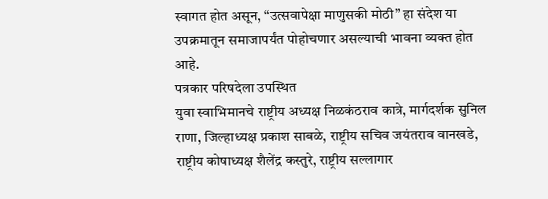स्वागत होत असून, “उत्सवापेक्षा माणुसकी मोठी” हा संदेश या उपक्रमातून समाजापर्यंत पोहोचणार असल्याची भावना व्यक्त होत आहे.
पत्रकार परिषदेला उपस्थित
युवा स्वाभिमानचे राष्ट्रीय अध्यक्ष निळकंठराव कात्रे, मार्गदर्शक सुनिल राणा, जिल्हाध्यक्ष प्रकाश साबळे, राष्ट्रीय सचिव जयंतराव वानखडे, राष्ट्रीय कोषाध्यक्ष शैलेंद्र कस्तुरे, राष्ट्रीय सल्लागार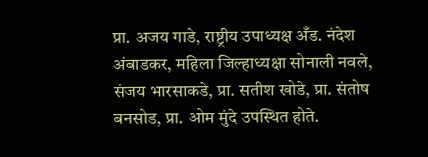प्रा. अजय गाडे, राष्ट्रीय उपाध्यक्ष अँड. नंदेश अंबाडकर, महिला जिल्हाध्यक्षा सोनाली नवले, संजय भारसाकडे, प्रा. सतीश खोडे, प्रा. संतोष बनसोड, प्रा. ओम मुंदे उपस्थित होते.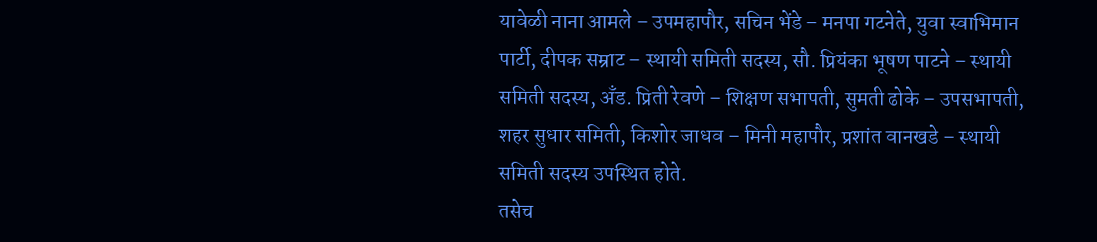यावेळी नाना आमले – उपमहापौर, सचिन भेंडे – मनपा गटनेते, युवा स्वाभिमान पार्टी, दीपक सम्राट – स्थायी समिती सदस्य, सौ. प्रियंका भूषण पाटने – स्थायी समिती सदस्य, अँड. प्रिती रेवणे – शिक्षण सभापती, सुमती ढोके – उपसभापती, शहर सुधार समिती, किशोर जाधव – मिनी महापौर, प्रशांत वानखडे – स्थायी समिती सदस्य उपस्थित होते.
तसेच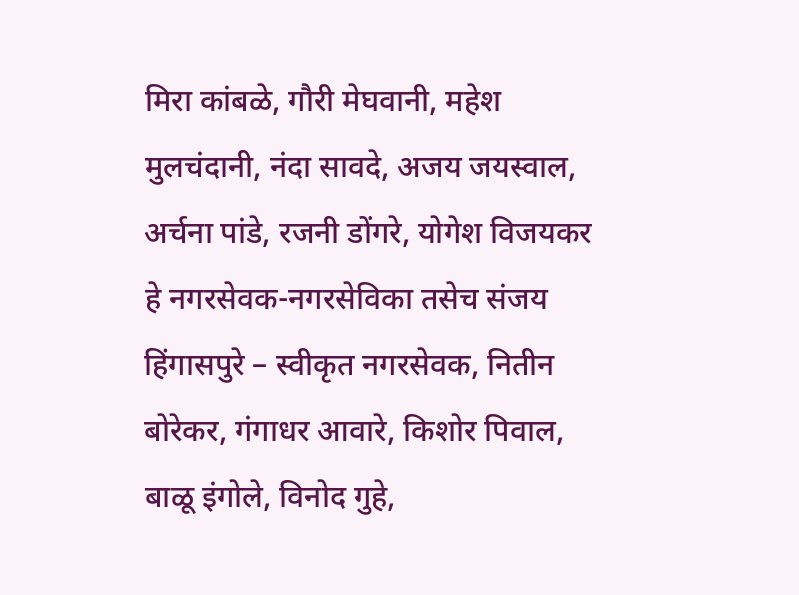मिरा कांबळे, गौरी मेघवानी, महेश मुलचंदानी, नंदा सावदे, अजय जयस्वाल, अर्चना पांडे, रजनी डोंगरे, योगेश विजयकर हे नगरसेवक-नगरसेविका तसेच संजय हिंगासपुरे – स्वीकृत नगरसेवक, नितीन बोरेकर, गंगाधर आवारे, किशोर पिवाल, बाळू इंगोले, विनोद गुहे,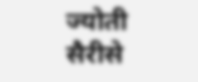ज्योती सैरीसे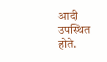आदी उपस्थित होते.